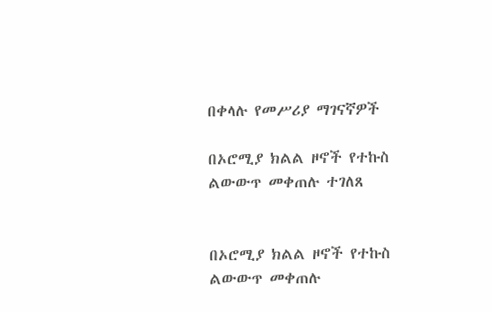በቀላሉ የመሥሪያ ማገናኛዎች

በኦሮሚያ ክልል ዞኖች የተኩስ ልውውጥ መቀጠሉ ተገለጸ


በኦሮሚያ ክልል ዞኖች የተኩስ ልውውጥ መቀጠሉ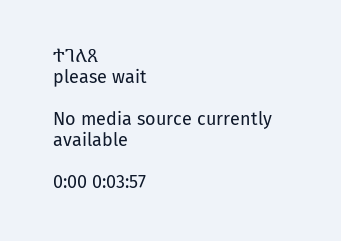ተገለጸ
please wait

No media source currently available

0:00 0:03:57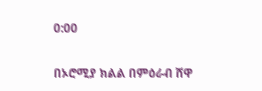0:00

በኦሮሚያ ክልል በምዕራብ ሸዋ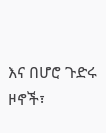እና በሆሮ ጉድሩ ዞኖች፣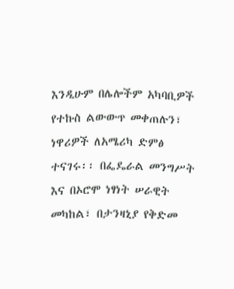እንዲሁም በሌሎችም አካባቢዎች የተኩስ ልውውጥ መቀጠሉን፣ ነዋሪዎች ለአሜሪካ ድምፅ ተናገሩ፡፡ በፌዴራል መንግሥት እና በኦሮሞ ነፃነት ሠራዊት መካከል፣ በታንዛኒያ የቅድመ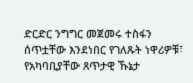ድርድር ንግግር መጀመሩ ተስፋን ሰጥቷቸው እንደነበር የገለጹት ነዋሪዎቹ፣ የአካባቢያቸው ጸጥታዊ ኹኔታ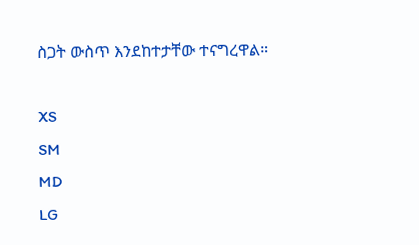ስጋት ውስጥ እንደከተታቸው ተናግረዋል።

XS
SM
MD
LG